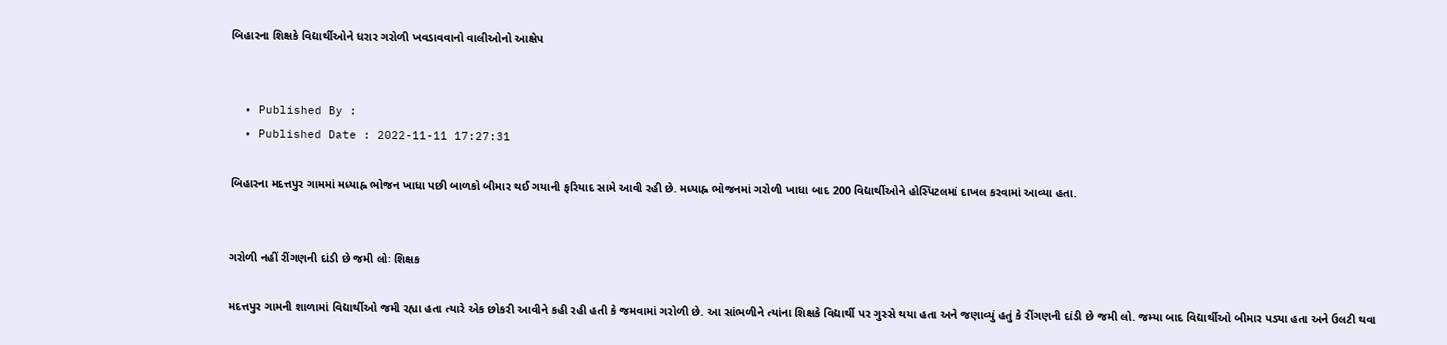બિહારના શિક્ષકે વિદ્યાર્થીઓને ધરાર ગરોળી ખવડાવવાનો વાલીઓનો આક્ષેપ


  • Published By :
  • Published Date : 2022-11-11 17:27:31

બિહારના મદત્તપુર ગામમાં મધ્યાહ્ન ભોજન ખાધા પછી બાળકો બીમાર થઈ ગયાની ફરિયાદ સામે આવી રહી છે. મધ્યાહ્ન ભોજનમાં ગરોળી ખાધા બાદ 200 વિદ્યાર્થીઓને હોસ્પિટલમાં દાખલ કરવામાં આવ્યા હતા.


ગરોળી નહીં રીંગણની દાંડી છે જમી લોઃ શિક્ષક

મદત્તપુર ગામની શાળામાં વિદ્યાર્થીઓ જમી રહ્યા હતા ત્યારે એક છોકરી આવીને કહી રહી હતી કે જમવામાં ગરોળી છે. આ સાંભળીને ત્યાંના શિક્ષકે વિદ્યાર્થી પર ગુસ્સે થયા હતા અને જણાવ્યું હતું કે રીંગણની દાંડી છે જમી લો. જમ્યા બાદ વિદ્યાર્થીઓ બીમાર પડ્યા હતા અને ઉલટી થવા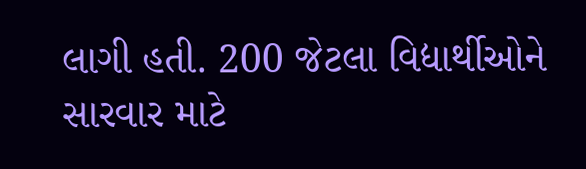લાગી હતી. 200 જેટલા વિદ્યાર્થીઓને સારવાર માટે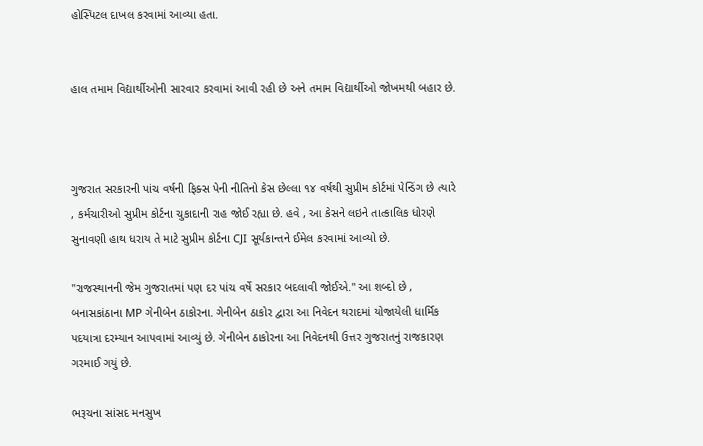હોસ્પિટલ દાખલ કરવામાં આવ્યા હતા.


હાલ તમામ વિદ્યાર્થીઓની સારવાર કરવામાં આવી રહી છે અને તમામ વિદ્યાર્થીઓ જોખમથી બહાર છે.



ગુજરાત સરકારની પાંચ વર્ષની ફિક્સ પેની નીતિનો કેસ છેલ્લા ૧૪ વર્ષથી સુપ્રીમ કોર્ટમાં પેન્ડિંગ છે ત્યારે , કર્મચારીઓ સુપ્રીમ કોર્ટના ચુકાદાની રાહ જોઈ રહ્યા છે. હવે , આ કેસને લઇને તાત્કાલિક ધોરણે સુનાવણી હાથ ધરાય તે માટે સુપ્રીમ કોર્ટના CJI સૂર્યકાન્તને ઈમેલ કરવામાં આવ્યો છે.

"રાજસ્થાનની જેમ ગુજરાતમાં પણ દર પાંચ વર્ષે સરકાર બદલાવી જોઈએ." આ શબ્દો છે , બનાસકાંઠાના MP ગેનીબેન ઠાકોરના. ગેનીબેન ઠાકોર દ્વારા આ નિવેદન થરાદમાં યોજાયેલી ધાર્મિક પદયાત્રા દરમ્યાન આપવામાં આવ્યું છે. ગેનીબેન ઠાકોરના આ નિવેદનથી ઉત્તર ગુજરાતનું રાજકારણ ગરમાઈ ગયું છે.

ભરૂચના સાંસદ મનસુખ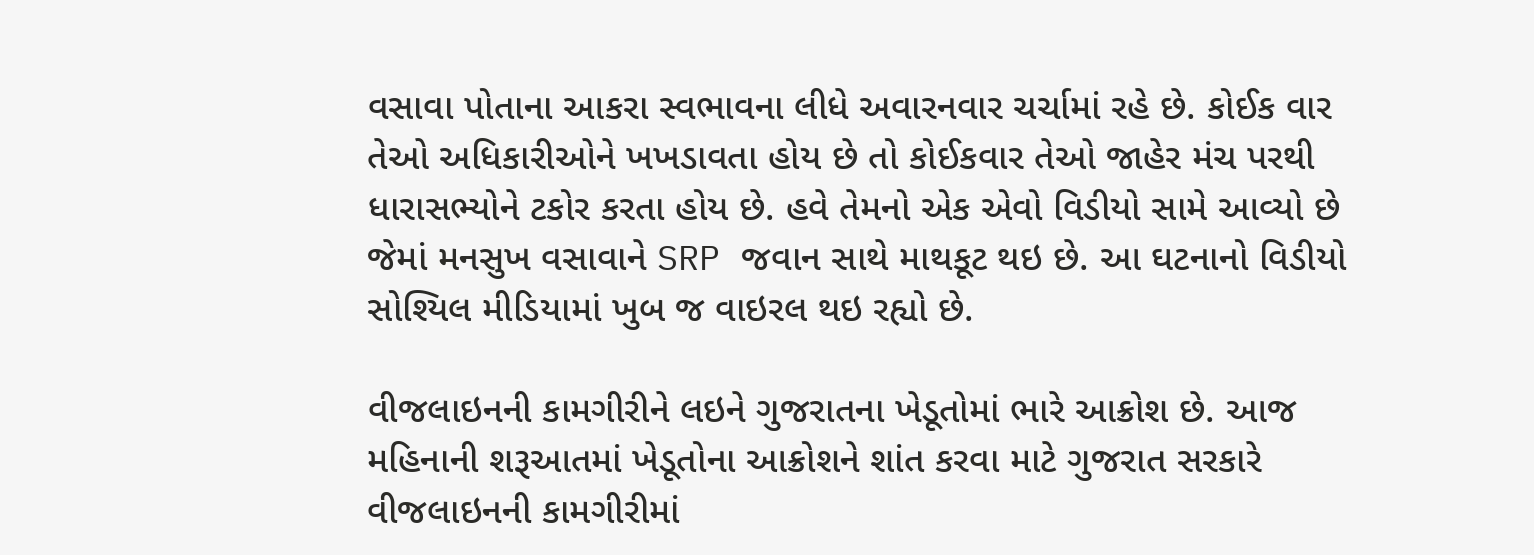વસાવા પોતાના આકરા સ્વભાવના લીધે અવારનવાર ચર્ચામાં રહે છે. કોઈક વાર તેઓ અધિકારીઓને ખખડાવતા હોય છે તો કોઈકવાર તેઓ જાહેર મંચ પરથી ધારાસભ્યોને ટકોર કરતા હોય છે. હવે તેમનો એક એવો વિડીયો સામે આવ્યો છે જેમાં મનસુખ વસાવાને SRP જવાન સાથે માથકૂટ થઇ છે. આ ઘટનાનો વિડીયો સોશ્યિલ મીડિયામાં ખુબ જ વાઇરલ થઇ રહ્યો છે.

વીજલાઇનની કામગીરીને લઇને ગુજરાતના ખેડૂતોમાં ભારે આક્રોશ છે. આજ મહિનાની શરૂઆતમાં ખેડૂતોના આક્રોશને શાંત કરવા માટે ગુજરાત સરકારે વીજલાઇનની કામગીરીમાં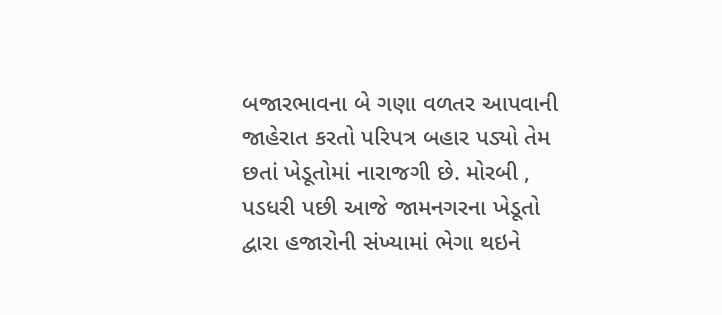બજારભાવના બે ગણા વળતર આપવાની જાહેરાત કરતો પરિપત્ર બહાર પડ્યો તેમ છતાં ખેડૂતોમાં નારાજગી છે. મોરબી , પડધરી પછી આજે જામનગરના ખેડૂતો દ્વારા હજારોની સંખ્યામાં ભેગા થઇને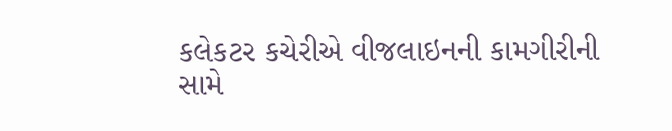કલેકટર કચેરીએ વીજલાઇનની કામગીરીની સામે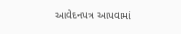આવેદનપત્ર આપવામાં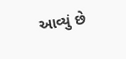આવ્યું છે